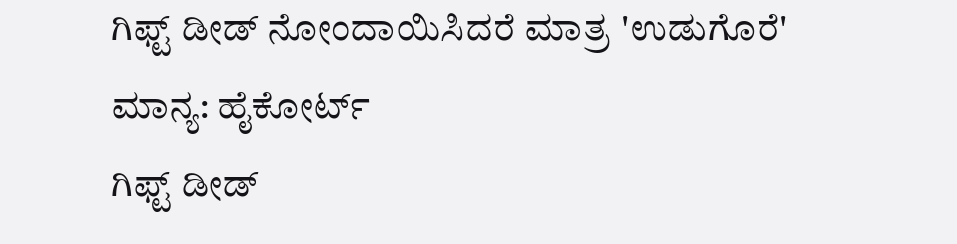ಗಿಫ್ಟ್ ಡೀಡ್ ನೋಂದಾಯಿಸಿದರೆ ಮಾತ್ರ 'ಉಡುಗೊರೆ' ಮಾನ್ಯ: ಹೈಕೋರ್ಟ್
ಗಿಫ್ಟ್ ಡೀಡ್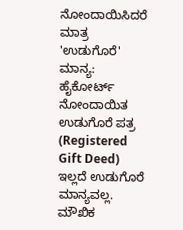ನೋಂದಾಯಿಸಿದರೆ ಮಾತ್ರ 'ಉಡುಗೊರೆ' ಮಾನ್ಯ: ಹೈಕೋರ್ಟ್
ನೋಂದಾಯಿತ ಉಡುಗೊರೆ ಪತ್ರ (Registered Gift Deed) ಇಲ್ಲದೆ ಉಡುಗೊರೆ ಮಾನ್ಯವಲ್ಲ. ಮೌಖಿಕ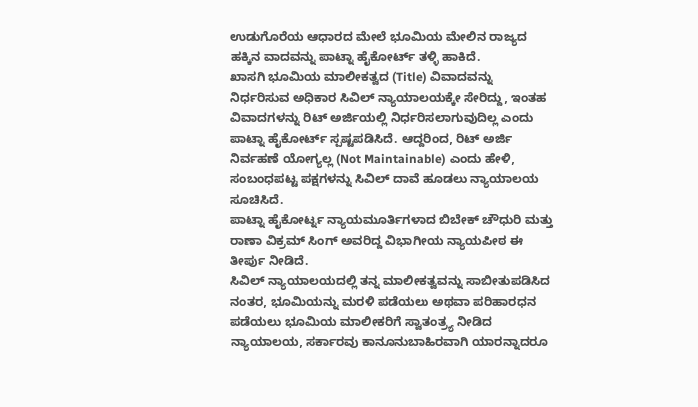ಉಡುಗೊರೆಯ ಆಧಾರದ ಮೇಲೆ ಭೂಮಿಯ ಮೇಲಿನ ರಾಜ್ಯದ ಹಕ್ಕಿನ ವಾದವನ್ನು ಪಾಟ್ನಾ ಹೈಕೋರ್ಟ್ ತಳ್ಳಿ ಹಾಕಿದೆ.
ಖಾಸಗಿ ಭೂಮಿಯ ಮಾಲೀಕತ್ವದ (Title) ವಿವಾದವನ್ನು ನಿರ್ಧರಿಸುವ ಅಧಿಕಾರ ಸಿವಿಲ್ ನ್ಯಾಯಾಲಯಕ್ಕೇ ಸೇರಿದ್ದು, ಇಂತಹ ವಿವಾದಗಳನ್ನು ರಿಟ್ ಅರ್ಜಿಯಲ್ಲಿ ನಿರ್ಧರಿಸಲಾಗುವುದಿಲ್ಲ ಎಂದು ಪಾಟ್ನಾ ಹೈಕೋರ್ಟ್ ಸ್ಪಷ್ಟಪಡಿಸಿದೆ. ಆದ್ದರಿಂದ, ರಿಟ್ ಅರ್ಜಿ ನಿರ್ವಹಣೆ ಯೋಗ್ಯಲ್ಲ (Not Maintainable) ಎಂದು ಹೇಳಿ, ಸಂಬಂಧಪಟ್ಟ ಪಕ್ಷಗಳನ್ನು ಸಿವಿಲ್ ದಾವೆ ಹೂಡಲು ನ್ಯಾಯಾಲಯ ಸೂಚಿಸಿದೆ.
ಪಾಟ್ನಾ ಹೈಕೋರ್ಟ್ನ ನ್ಯಾಯಮೂರ್ತಿಗಳಾದ ಬಿಬೇಕ್ ಚೌಧುರಿ ಮತ್ತು ರಾಣಾ ವಿಕ್ರಮ್ ಸಿಂಗ್ ಅವರಿದ್ದ ವಿಭಾಗೀಯ ನ್ಯಾಯಪೀಠ ಈ ತೀರ್ಪು ನೀಡಿದೆ.
ಸಿವಿಲ್ ನ್ಯಾಯಾಲಯದಲ್ಲಿ ತನ್ನ ಮಾಲೀಕತ್ವವನ್ನು ಸಾಬೀತುಪಡಿಸಿದ ನಂತರ, ಭೂಮಿಯನ್ನು ಮರಳಿ ಪಡೆಯಲು ಅಥವಾ ಪರಿಹಾರಧನ ಪಡೆಯಲು ಭೂಮಿಯ ಮಾಲೀಕರಿಗೆ ಸ್ವಾತಂತ್ರ್ಯ ನೀಡಿದ ನ್ಯಾಯಾಲಯ, ಸರ್ಕಾರವು ಕಾನೂನುಬಾಹಿರವಾಗಿ ಯಾರನ್ನಾದರೂ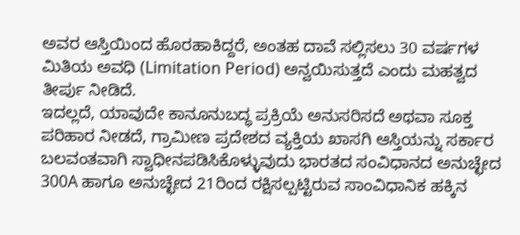ಅವರ ಆಸ್ತಿಯಿಂದ ಹೊರಹಾಕಿದ್ದರೆ, ಅಂತಹ ದಾವೆ ಸಲ್ಲಿಸಲು 30 ವರ್ಷಗಳ ಮಿತಿಯ ಅವಧಿ (Limitation Period) ಅನ್ವಯಿಸುತ್ತದೆ ಎಂದು ಮಹತ್ವದ ತೀರ್ಪು ನೀಡಿದೆ.
ಇದಲ್ಲದೆ, ಯಾವುದೇ ಕಾನೂನುಬದ್ಧ ಪ್ರಕ್ರಿಯೆ ಅನುಸರಿಸದೆ ಅಥವಾ ಸೂಕ್ತ ಪರಿಹಾರ ನೀಡದೆ, ಗ್ರಾಮೀಣ ಪ್ರದೇಶದ ವ್ಯಕ್ತಿಯ ಖಾಸಗಿ ಆಸ್ತಿಯನ್ನು ಸರ್ಕಾರ ಬಲವಂತವಾಗಿ ಸ್ವಾಧೀನಪಡಿಸಿಕೊಳ್ಳುವುದು ಭಾರತದ ಸಂವಿಧಾನದ ಅನುಚ್ಛೇದ 300A ಹಾಗೂ ಅನುಚ್ಛೇದ 21ರಿಂದ ರಕ್ಷಿಸಲ್ಪಟ್ಟಿರುವ ಸಾಂವಿಧಾನಿಕ ಹಕ್ಕಿನ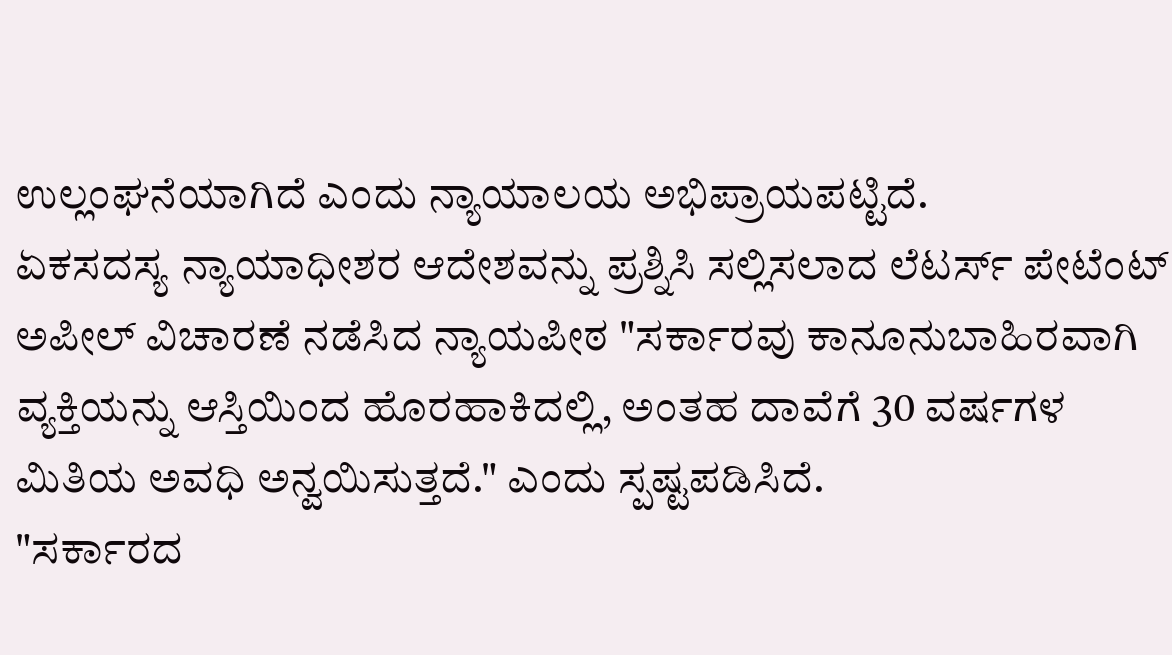ಉಲ್ಲಂಘನೆಯಾಗಿದೆ ಎಂದು ನ್ಯಾಯಾಲಯ ಅಭಿಪ್ರಾಯಪಟ್ಟಿದೆ.
ಏಕಸದಸ್ಯ ನ್ಯಾಯಾಧೀಶರ ಆದೇಶವನ್ನು ಪ್ರಶ್ನಿಸಿ ಸಲ್ಲಿಸಲಾದ ಲೆಟರ್ಸ್ ಪೇಟೆಂಟ್ ಅಪೀಲ್ ವಿಚಾರಣೆ ನಡೆಸಿದ ನ್ಯಾಯಪೀಠ "ಸರ್ಕಾರವು ಕಾನೂನುಬಾಹಿರವಾಗಿ ವ್ಯಕ್ತಿಯನ್ನು ಆಸ್ತಿಯಿಂದ ಹೊರಹಾಕಿದಲ್ಲಿ, ಅಂತಹ ದಾವೆಗೆ 30 ವರ್ಷಗಳ ಮಿತಿಯ ಅವಧಿ ಅನ್ವಯಿಸುತ್ತದೆ." ಎಂದು ಸ್ಪಷ್ಟಪಡಿಸಿದೆ.
"ಸರ್ಕಾರದ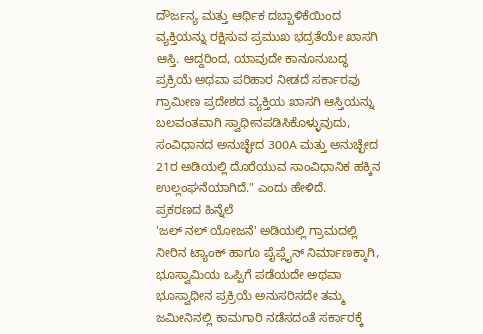ದೌರ್ಜನ್ಯ ಮತ್ತು ಆರ್ಥಿಕ ದಬ್ಬಾಳಿಕೆಯಿಂದ ವ್ಯಕ್ತಿಯನ್ನು ರಕ್ಷಿಸುವ ಪ್ರಮುಖ ಭದ್ರತೆಯೇ ಖಾಸಗಿ ಆಸ್ತಿ. ಆದ್ದರಿಂದ, ಯಾವುದೇ ಕಾನೂನುಬದ್ಧ ಪ್ರಕ್ರಿಯೆ ಅಥವಾ ಪರಿಹಾರ ನೀಡದೆ ಸರ್ಕಾರವು ಗ್ರಾಮೀಣ ಪ್ರದೇಶದ ವ್ಯಕ್ತಿಯ ಖಾಸಗಿ ಆಸ್ತಿಯನ್ನು ಬಲವಂತವಾಗಿ ಸ್ವಾಧೀನಪಡಿಸಿಕೊಳ್ಳುವುದು, ಸಂವಿಧಾನದ ಅನುಚ್ಛೇದ 300A ಮತ್ತು ಅನುಚ್ಛೇದ 21ರ ಅಡಿಯಲ್ಲಿ ದೊರೆಯುವ ಸಾಂವಿಧಾನಿಕ ಹಕ್ಕಿನ ಉಲ್ಲಂಘನೆಯಾಗಿದೆ." ಎಂದು ಹೇಳಿದೆ.
ಪ್ರಕರಣದ ಹಿನ್ನೆಲೆ
'ಜಲ್ ನಲ್ ಯೋಜನೆ' ಅಡಿಯಲ್ಲಿ ಗ್ರಾಮದಲ್ಲಿ ನೀರಿನ ಟ್ಯಾಂಕ್ ಹಾಗೂ ಪೈಪ್ಲೈನ್ ನಿರ್ಮಾಣಕ್ಕಾಗಿ, ಭೂಸ್ವಾಮಿಯ ಒಪ್ಪಿಗೆ ಪಡೆಯದೇ ಅಥವಾ ಭೂಸ್ವಾಧೀನ ಪ್ರಕ್ರಿಯೆ ಅನುಸರಿಸದೇ ತಮ್ಮ ಜಮೀನಿನಲ್ಲಿ ಕಾಮಗಾರಿ ನಡೆಸದಂತೆ ಸರ್ಕಾರಕ್ಕೆ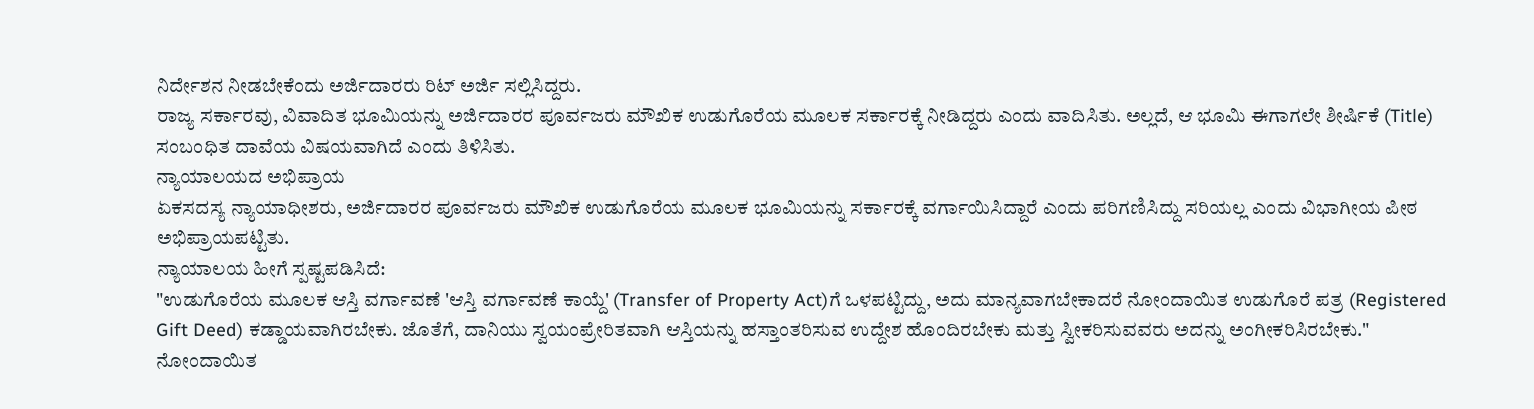ನಿರ್ದೇಶನ ನೀಡಬೇಕೆಂದು ಅರ್ಜಿದಾರರು ರಿಟ್ ಅರ್ಜಿ ಸಲ್ಲಿಸಿದ್ದರು.
ರಾಜ್ಯ ಸರ್ಕಾರವು, ವಿವಾದಿತ ಭೂಮಿಯನ್ನು ಅರ್ಜಿದಾರರ ಪೂರ್ವಜರು ಮೌಖಿಕ ಉಡುಗೊರೆಯ ಮೂಲಕ ಸರ್ಕಾರಕ್ಕೆ ನೀಡಿದ್ದರು ಎಂದು ವಾದಿಸಿತು. ಅಲ್ಲದೆ, ಆ ಭೂಮಿ ಈಗಾಗಲೇ ಶೀರ್ಷಿಕೆ (Title) ಸಂಬಂಧಿತ ದಾವೆಯ ವಿಷಯವಾಗಿದೆ ಎಂದು ತಿಳಿಸಿತು.
ನ್ಯಾಯಾಲಯದ ಅಭಿಪ್ರಾಯ
ಏಕಸದಸ್ಯ ನ್ಯಾಯಾಧೀಶರು, ಅರ್ಜಿದಾರರ ಪೂರ್ವಜರು ಮೌಖಿಕ ಉಡುಗೊರೆಯ ಮೂಲಕ ಭೂಮಿಯನ್ನು ಸರ್ಕಾರಕ್ಕೆ ವರ್ಗಾಯಿಸಿದ್ದಾರೆ ಎಂದು ಪರಿಗಣಿಸಿದ್ದು ಸರಿಯಲ್ಲ ಎಂದು ವಿಭಾಗೀಯ ಪೀಠ ಅಭಿಪ್ರಾಯಪಟ್ಟಿತು.
ನ್ಯಾಯಾಲಯ ಹೀಗೆ ಸ್ಪಷ್ಟಪಡಿಸಿದೆ:
"ಉಡುಗೊರೆಯ ಮೂಲಕ ಆಸ್ತಿ ವರ್ಗಾವಣೆ 'ಆಸ್ತಿ ವರ್ಗಾವಣೆ ಕಾಯ್ದೆ' (Transfer of Property Act)ಗೆ ಒಳಪಟ್ಟಿದ್ದು, ಅದು ಮಾನ್ಯವಾಗಬೇಕಾದರೆ ನೋಂದಾಯಿತ ಉಡುಗೊರೆ ಪತ್ರ (Registered Gift Deed) ಕಡ್ಡಾಯವಾಗಿರಬೇಕು. ಜೊತೆಗೆ, ದಾನಿಯು ಸ್ವಯಂಪ್ರೇರಿತವಾಗಿ ಆಸ್ತಿಯನ್ನು ಹಸ್ತಾಂತರಿಸುವ ಉದ್ದೇಶ ಹೊಂದಿರಬೇಕು ಮತ್ತು ಸ್ವೀಕರಿಸುವವರು ಅದನ್ನು ಅಂಗೀಕರಿಸಿರಬೇಕು."
ನೋಂದಾಯಿತ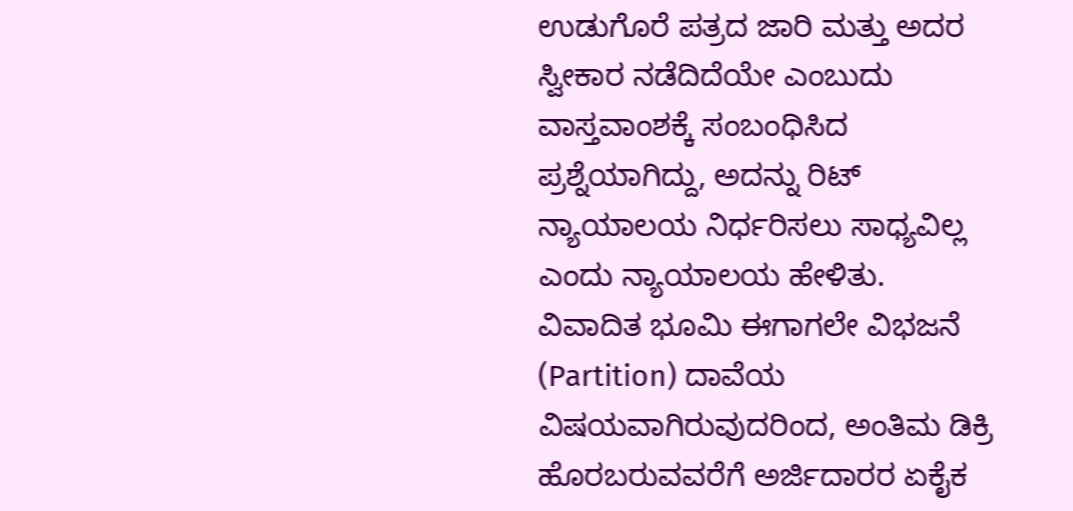ಉಡುಗೊರೆ ಪತ್ರದ ಜಾರಿ ಮತ್ತು ಅದರ ಸ್ವೀಕಾರ ನಡೆದಿದೆಯೇ ಎಂಬುದು ವಾಸ್ತವಾಂಶಕ್ಕೆ ಸಂಬಂಧಿಸಿದ ಪ್ರಶ್ನೆಯಾಗಿದ್ದು, ಅದನ್ನು ರಿಟ್ ನ್ಯಾಯಾಲಯ ನಿರ್ಧರಿಸಲು ಸಾಧ್ಯವಿಲ್ಲ ಎಂದು ನ್ಯಾಯಾಲಯ ಹೇಳಿತು.
ವಿವಾದಿತ ಭೂಮಿ ಈಗಾಗಲೇ ವಿಭಜನೆ (Partition) ದಾವೆಯ ವಿಷಯವಾಗಿರುವುದರಿಂದ, ಅಂತಿಮ ಡಿಕ್ರಿ ಹೊರಬರುವವರೆಗೆ ಅರ್ಜಿದಾರರ ಏಕೈಕ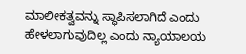ಮಾಲೀಕತ್ವವನ್ನು ಸ್ಥಾಪಿಸಲಾಗಿದೆ ಎಂದು ಹೇಳಲಾಗುವುದಿಲ್ಲ ಎಂದು ನ್ಯಾಯಾಲಯ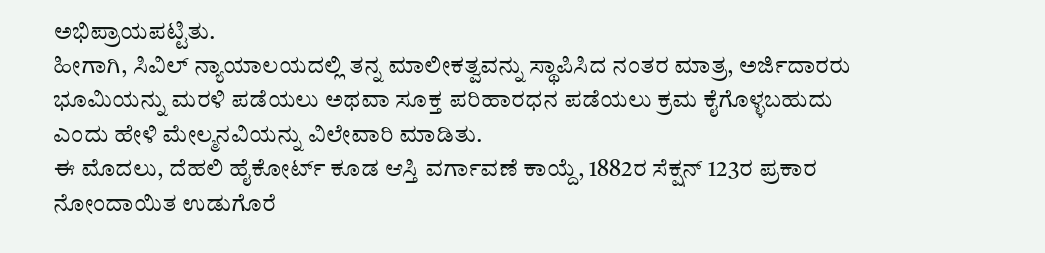ಅಭಿಪ್ರಾಯಪಟ್ಟಿತು.
ಹೀಗಾಗಿ, ಸಿವಿಲ್ ನ್ಯಾಯಾಲಯದಲ್ಲಿ ತನ್ನ ಮಾಲೀಕತ್ವವನ್ನು ಸ್ಥಾಪಿಸಿದ ನಂತರ ಮಾತ್ರ, ಅರ್ಜಿದಾರರು ಭೂಮಿಯನ್ನು ಮರಳಿ ಪಡೆಯಲು ಅಥವಾ ಸೂಕ್ತ ಪರಿಹಾರಧನ ಪಡೆಯಲು ಕ್ರಮ ಕೈಗೊಳ್ಳಬಹುದು ಎಂದು ಹೇಳಿ ಮೇಲ್ಮನವಿಯನ್ನು ವಿಲೇವಾರಿ ಮಾಡಿತು.
ಈ ಮೊದಲು, ದೆಹಲಿ ಹೈಕೋರ್ಟ್ ಕೂಡ ಆಸ್ತಿ ವರ್ಗಾವಣೆ ಕಾಯ್ದೆ, 1882ರ ಸೆಕ್ಷನ್ 123ರ ಪ್ರಕಾರ ನೋಂದಾಯಿತ ಉಡುಗೊರೆ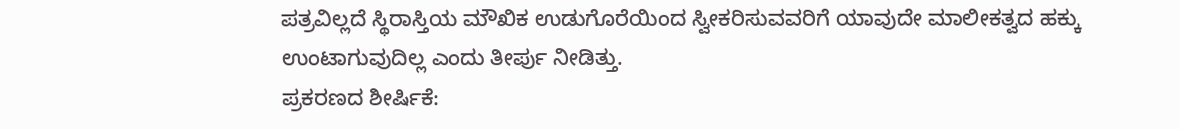ಪತ್ರವಿಲ್ಲದೆ ಸ್ಥಿರಾಸ್ತಿಯ ಮೌಖಿಕ ಉಡುಗೊರೆಯಿಂದ ಸ್ವೀಕರಿಸುವವರಿಗೆ ಯಾವುದೇ ಮಾಲೀಕತ್ವದ ಹಕ್ಕು ಉಂಟಾಗುವುದಿಲ್ಲ ಎಂದು ತೀರ್ಪು ನೀಡಿತ್ತು.
ಪ್ರಕರಣದ ಶೀರ್ಷಿಕೆ: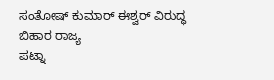ಸಂತೋಷ್ ಕುಮಾರ್ ಈಶ್ವರ್ ವಿರುದ್ಧ ಬಿಹಾರ ರಾಜ್ಯ
ಪಟ್ನಾ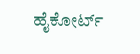ಹೈಕೋರ್ಟ್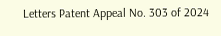Letters Patent Appeal No. 303 of 2024